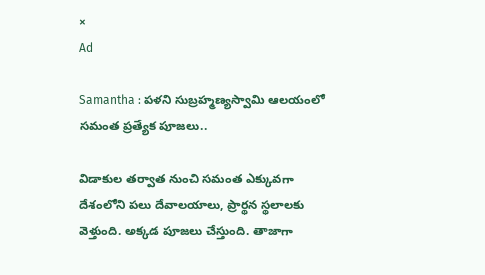×
Ad

Samantha : పళని సుబ్రహ్మణ్యస్వామి ఆలయంలో సమంత ప్రత్యేక పూజలు..

విడాకుల తర్వాత నుంచి సమంత ఎక్కువగా దేశంలోని పలు దేవాలయాలు, ప్రార్థన స్థలాలకు వెళ్తుంది. అక్కడ పూజలు చేస్తుంది. తాజాగా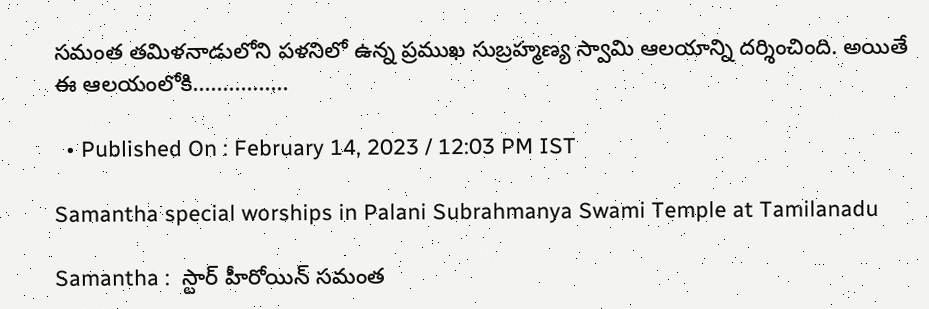సమంత తమిళనాడులోని పళనిలో ఉన్న ప్రముఖ సుబ్రహ్మణ్య స్వామి ఆలయాన్ని దర్శించింది. అయితే ఈ ఆలయంలోకి................

  • Published On : February 14, 2023 / 12:03 PM IST

Samantha special worships in Palani Subrahmanya Swami Temple at Tamilanadu

Samantha :  స్టార్ హీరోయిన్ సమంత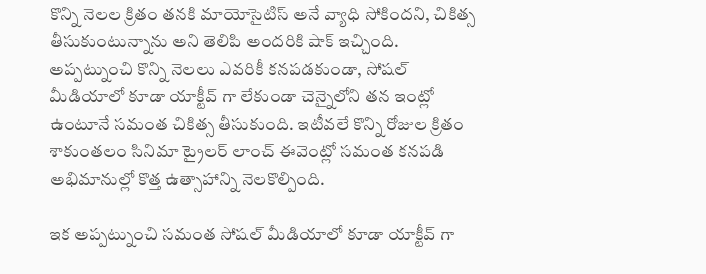కొన్ని నెలల క్రితం తనకి మాయోసైటిస్ అనే వ్యాధి సోకిందని, చికిత్స తీసుకుంటున్నాను అని తెలిపి అందరికి షాక్ ఇచ్చింది. అప్పట్నుంచి కొన్ని నెలలు ఎవరికీ కనపడకుండా, సోషల్ మీడియాలో కూడా యాక్టీవ్ గా లేకుండా చెన్నైలోని తన ఇంట్లో ఉంటూనే సమంత చికిత్స తీసుకుంది. ఇటీవలే కొన్ని రోజుల క్రితం శాకుంతలం సినిమా ట్రైలర్ లాంచ్ ఈవెంట్లో సమంత కనపడి అభిమానుల్లో కొత్త ఉత్సాహాన్ని నెలకొల్పింది.

ఇక అప్పట్నుంచి సమంత సోషల్ మీడియాలో కూడా యాక్టీవ్ గా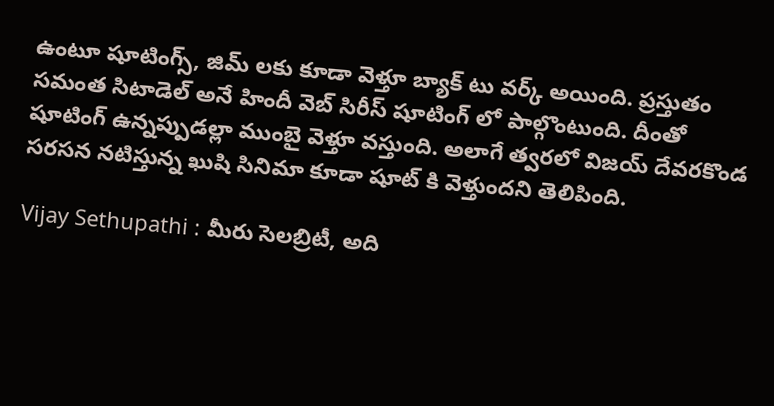ఉంటూ షూటింగ్స్, జిమ్ లకు కూడా వెళ్తూ బ్యాక్ టు వర్క్ అయింది. ప్రస్తుతం సమంత సిటాడెల్ అనే హిందీ వెబ్ సిరీస్ షూటింగ్ లో పాల్గొంటుంది. దీంతో షూటింగ్ ఉన్నప్పుడల్లా ముంబై వెళ్తూ వస్తుంది. అలాగే త్వరలో విజయ్ దేవరకొండ సరసన నటిస్తున్న ఖుషి సినిమా కూడా షూట్ కి వెళ్తుందని తెలిపింది.

Vijay Sethupathi : మీరు సెలబ్రిటీ, అది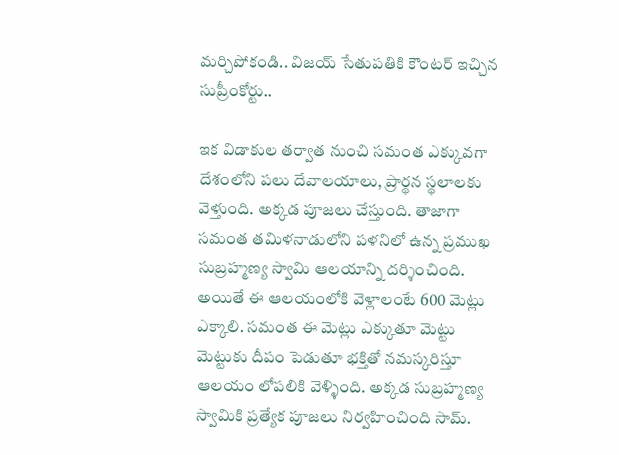మర్చిపోకండి.. విజయ్ సేతుపతికి కౌంటర్ ఇచ్చిన సుప్రీంకోర్టు..

ఇక విడాకుల తర్వాత నుంచి సమంత ఎక్కువగా దేశంలోని పలు దేవాలయాలు, ప్రార్థన స్థలాలకు వెళ్తుంది. అక్కడ పూజలు చేస్తుంది. తాజాగా సమంత తమిళనాడులోని పళనిలో ఉన్న ప్రముఖ సుబ్రహ్మణ్య స్వామి ఆలయాన్ని దర్శించింది. అయితే ఈ ఆలయంలోకి వెళ్లాలంటే 600 మెట్లు ఎక్కాలి. సమంత ఈ మెట్లు ఎక్కుతూ మెట్టు మెట్టుకు దీపం పెడుతూ భక్తితో నమస్కరిస్తూ ఆలయం లోపలికి వెళ్ళింది. అక్కడ సుబ్రహ్మణ్య స్వామికి ప్రత్యేక పూజలు నిర్వహించింది సామ్.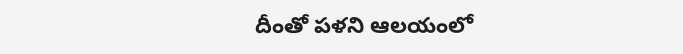దీంతో పళని ఆలయంలో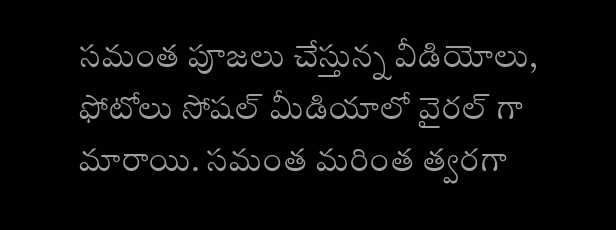సమంత పూజలు చేస్తున్న వీడియోలు, ఫోటోలు సోషల్ మీడియాలో వైరల్ గా మారాయి. సమంత మరింత త్వరగా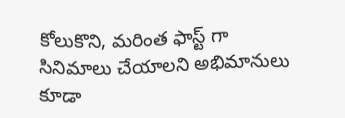కోలుకొని, మరింత ఫాస్ట్ గా సినిమాలు చేయాలని అభిమానులు కూడా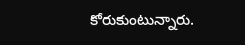కోరుకుంటున్నారు.